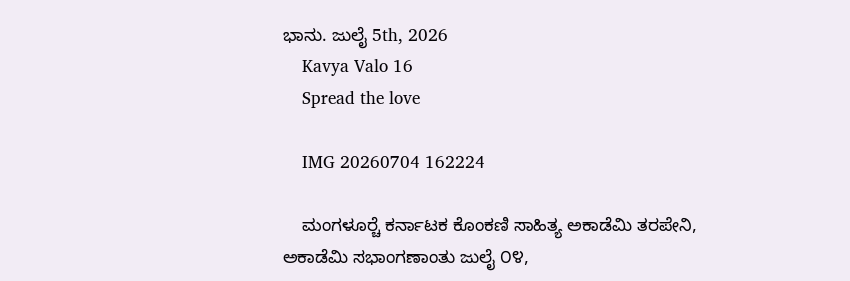ಭಾನು. ಜುಲೈ 5th, 2026
    Kavya Valo 16
    Spread the love

    IMG 20260704 162224

    ಮಂಗಳೂರ್‍ಚೆ ಕರ್ನಾಟಕ ಕೊಂಕಣಿ ಸಾಹಿತ್ಯ ಅಕಾಡೆಮಿ ತರಪೇನಿ, ಅಕಾಡೆಮಿ ಸಭಾಂಗಣಾಂತು ಜುಲೈ ೦೪,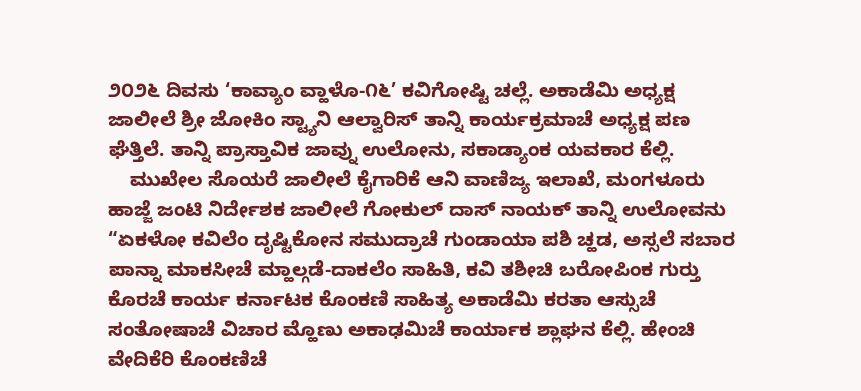೨೦೨೬ ದಿವಸು ‘ಕಾವ್ಯಾಂ ವ್ಹಾಳೊ-೧೬’ ಕವಿಗೋಷ್ಟಿ ಚಲ್ಲೆ. ಅಕಾಡೆಮಿ ಅಧ್ಯಕ್ಷ ಜಾಲೀಲೆ ಶ್ರೀ ಜೋಕಿಂ ಸ್ಟ್ಯಾನಿ ಆಲ್ವಾರಿಸ್ ತಾನ್ನಿ ಕಾರ್ಯಕ್ರಮಾಚೆ ಅಧ್ಯಕ್ಷ ಪಣ ಘೆತ್ತಿಲೆ. ತಾನ್ನಿ ಪ್ರಾಸ್ತಾವಿಕ ಜಾವ್ನು ಉಲೋನು, ಸಕಾಡ್ಯಾಂಕ ಯವಕಾರ ಕೆಲ್ಲಿ.
    ಮುಖೇಲ ಸೊಯರೆ ಜಾಲೀಲೆ ಕೈಗಾರಿಕೆ ಆನಿ ವಾಣಿಜ್ಯ ಇಲಾಖೆ, ಮಂಗಳೂರು ಹಾಜ್ಜೆ ಜಂಟಿ ನಿರ್ದೇಶಕ ಜಾಲೀಲೆ ಗೋಕುಲ್ ದಾಸ್ ನಾಯಕ್ ತಾನ್ನಿ ಉಲೋವನು “ಏಕಳೋ ಕವಿಲೆಂ ದೃಷ್ಟಿಕೋನ ಸಮುದ್ರಾಚೆ ಗುಂಡಾಯಾ ಪಶಿ ಚ್ಹಡ, ಅಸ್ಸಲೆ ಸಬಾರ ಪಾನ್ನಾ ಮಾಕಸೀಚೆ ಮ್ಹಾಲ್ಗಡೆ-ದಾಕಲೆಂ ಸಾಹಿತಿ, ಕವಿ ತಶೀಚಿ ಬರೋಪಿಂಕ ಗುರ್‍ತು ಕೊರಚೆ ಕಾರ್ಯ ಕರ್ನಾಟಕ ಕೊಂಕಣಿ ಸಾಹಿತ್ಯ ಅಕಾಡೆಮಿ ಕರತಾ ಆಸ್ಸುಚೆ ಸಂತೋಷಾಚೆ ವಿಚಾರ ಮ್ಹೊಣು ಅಕಾಢಮಿಚೆ ಕಾರ್ಯಾಕ ಶ್ಲಾಘನ ಕೆಲ್ಲಿ. ಹೇಂಚಿ ವೇದಿಕೆರಿ ಕೊಂಕಣಿಚೆ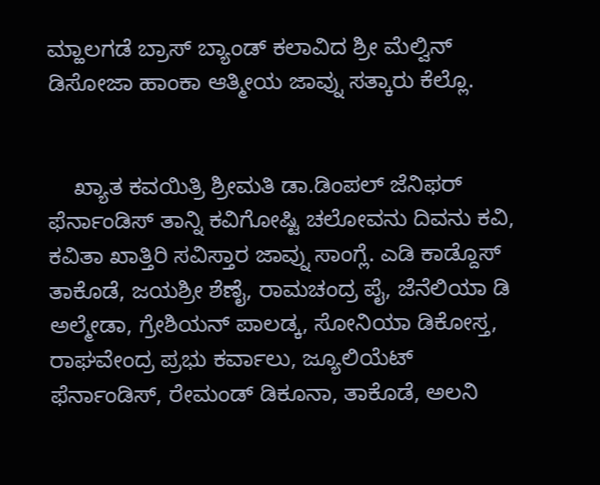ಮ್ಹಾಲಗಡೆ ಬ್ರಾಸ್ ಬ್ಯಾಂಡ್ ಕಲಾವಿದ ಶ್ರೀ ಮೆಲ್ವಿನ್ ಡಿಸೋಜಾ ಹಾಂಕಾ ಆತ್ಮೀಯ ಜಾವ್ನು ಸತ್ಕಾರು ಕೆಲ್ಲೊ.


    ಖ್ಯಾತ ಕವಯಿತ್ರಿ ಶ್ರೀಮತಿ ಡಾ.ಡಿಂಪಲ್ ಜೆನಿಫರ್ ಫೆರ್ನಾಂಡಿಸ್ ತಾನ್ನಿ ಕವಿಗೋಷ್ಟಿ ಚಲೋವನು ದಿವನು ಕವಿ, ಕವಿತಾ ಖಾತ್ತಿರಿ ಸವಿಸ್ತಾರ ಜಾವ್ನು ಸಾಂಗ್ಲೆ. ಎಡಿ ಕಾಡ್ದೊಸ್ ತಾಕೊಡೆ, ಜಯಶ್ರೀ ಶೆಣೈ, ರಾಮಚಂದ್ರ ಪೈ, ಜೆನೆಲಿಯಾ ಡಿ ಅಲ್ಮೇಡಾ, ಗ್ರೇಶಿಯನ್ ಪಾಲಡ್ಕ, ಸೋನಿಯಾ ಡಿಕೋಸ್ತ, ರಾಘವೇಂದ್ರ ಪ್ರಭು ಕರ್ವಾಲು, ಜ್ಯೂಲಿಯೆಟ್ ಫೆರ್ನಾಂಡಿಸ್, ರೇಮಂಡ್ ಡಿಕೂನಾ, ತಾಕೊಡೆ, ಅಲನಿ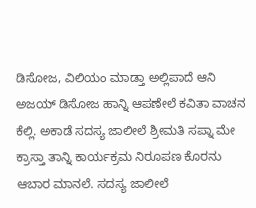ಡಿಸೋಜ, ವಿಲಿಯಂ ಮಾಡ್ತಾ ಅಲ್ಲಿಪಾದೆ ಆನಿ ಅಜಯ್ ಡಿಸೋಜ ಹಾನ್ನಿ ಆಪಣೇಲೆ ಕವಿತಾ ವಾಚನ ಕೆಲ್ಲಿ. ಅಕಾಡೆ ಸದಸ್ಯ ಜಾಲೀಲೆ ಶ್ರೀಮತಿ ಸಪ್ನಾ ಮೇ ಕ್ರಾಸ್ತಾ ತಾನ್ನಿ ಕಾರ್ಯಕ್ರಮ ನಿರೂಪಣ ಕೊರನು ಆಬಾರ ಮಾನಲೆ. ಸದಸ್ಯ ಜಾಲೀಲೆ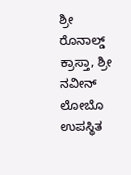ಶ್ರೀ ರೊನಾಲ್ಡ್ ಕ್ರಾಸ್ತಾ, ಶ್ರೀ ನವೀನ್ ಲೋಬೊ ಉಪಸ್ಥಿತ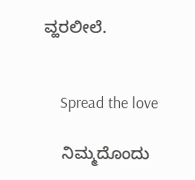ವ್ಹರಲೀಲೆ.


    Spread the love

    ನಿಮ್ಮದೊಂದು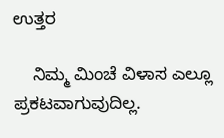ಉತ್ತರ

    ನಿಮ್ಮ ಮಿಂಚೆ ವಿಳಾಸ ಎಲ್ಲೂ ಪ್ರಕಟವಾಗುವುದಿಲ್ಲ.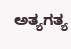ಅತ್ಯಗತ್ಯ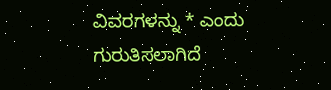ವಿವರಗಳನ್ನು * ಎಂದು ಗುರುತಿಸಲಾಗಿದೆ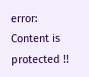error: Content is protected !!